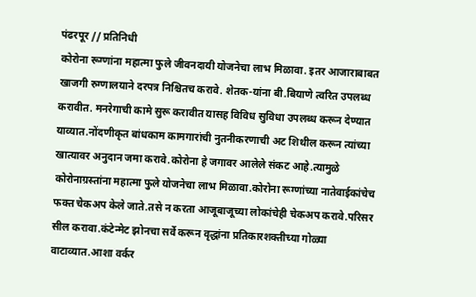पंढरपूर // प्रतिनिधी
कोरोना रूग्णांना महात्मा फुले जीवनदायी योजनेचा लाभ मिळावा. इतर आजाराबाबत खाजगी रुग्णालयाने दरपत्र निश्चितच करावे. शेतक-यांना बी.बियाणे त्वरित उपलब्ध करावीत. मनरेगाची कामे सुरू करावीत यासह विविध सुविधा उपलब्ध करून देण्यात याव्यात.नोंदणीकृत बांधकाम कामगारांची नुतनीकरणाची अट शिथील करून त्यांच्या खात्यावर अनुदान जमा करावे.कोरोना हे जगावर आलेले संकट आहे.त्यामुळे कोरोनाग्रस्तांना महात्मा फुले योजनेचा लाभ मिळावा.कोरोना रूग्णांच्या नातेवाईकांचेच फक्त चेकअप केले जाते.तसे न करता आजूबाजूच्या लोकांचेही चेकअप करावे.परिसर सील करावा.कंटेन्मेट झोनचा सर्वे करून वृद्धांना प्रतिकारशक्तीच्या गोळ्या वाटाव्यात.आशा वर्कर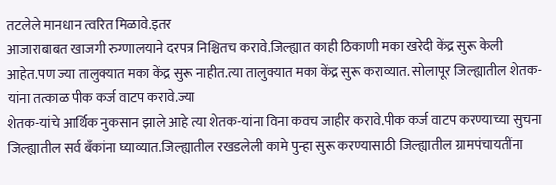तटलेले मानधान त्वरित मिळावे.इतर
आजाराबाबत खाजगी रुग्णालयाने दरपत्र निश्चितच करावे.जिल्ह्यात काही ठिकाणी मका खरेदी केंद्र सुरू केली आहेत.पण ज्या तालुक्यात मका केंद्र सुरू नाहीत.त्या तालुक्यात मका केंद्र सुरू कराव्यात. सोलापूर जिल्ह्यातील शेतक-यांना तत्काळ पीक कर्ज वाटप करावे.ज्या
शेतक-यांचे आर्थिक नुकसान झाले आहे त्या शेतक-यांना विना कवच जाहीर करावे.पीक कर्ज वाटप करण्याच्या सुचना जिल्ह्यातील सर्व बँकांना घ्याव्यात.जिल्ह्यातील रखडलेली कामे पुन्हा सुरू करण्यासाठी जिल्ह्यातील ग्रामपंचायतींना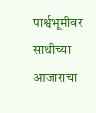पार्श्वभूमीवर साथीच्या आजाराचा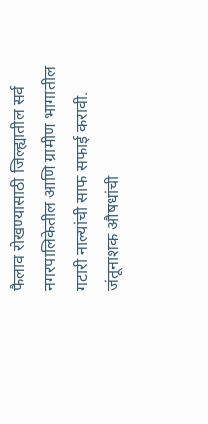फैलाव रोखण्यासाठी जिल्ह्यातील सर्व नगरपालिकेतील आणि ग्रामीण भागातील गटारी नाल्यांची साफ सफाई करावी. जंतूनाशक औषधांची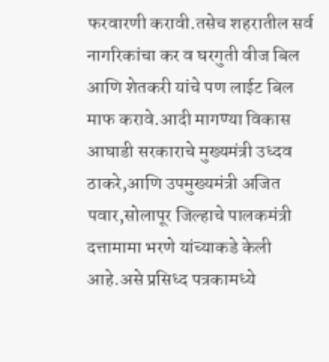फरवारणी करावी.तसेच शहरातील सर्व नागरिकांचा कर व घरगुती वीज बिल आणि शेतकरी यांचे पण लाईट बिल माफ करावे.आदी मागण्या विकास आघाडी सरकाराचे मुख्यमंत्री उध्दव ठाकरे,आणि उपमुख्यमंत्री अजित पवार,सोलापूर जिल्हाचे पालकमंत्री दत्तामामा भरणे यांच्याकडे केली आहे.असे प्रसिध्द पत्रकामध्ये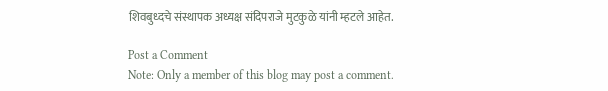शिवबुध्दचे संस्थापक अध्यक्ष संदिपराजे मुटकुळे यांनी म्हटले आहेत.

Post a Comment
Note: Only a member of this blog may post a comment.